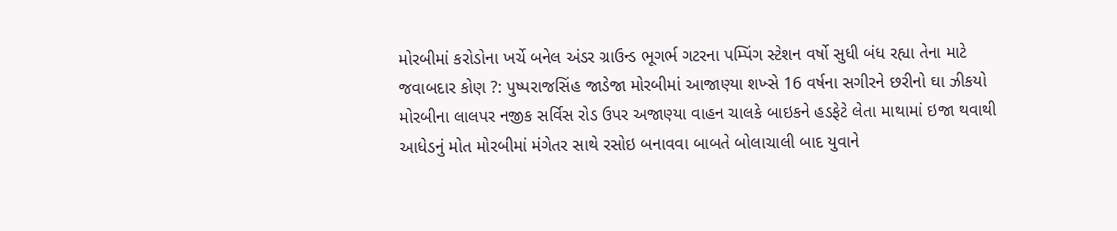મોરબીમાં કરોડોના ખર્ચે બનેલ અંડર ગ્રાઉન્ડ ભૂગર્ભ ગટરના પમ્પિંગ સ્ટેશન વર્ષો સુધી બંધ રહ્યા તેના માટે જવાબદાર કોણ ?: પુષ્પરાજસિંહ જાડેજા મોરબીમાં આજાણ્યા શખ્સે 16 વર્ષના સગીરને છરીનો ઘા ઝીકયો મોરબીના લાલપર નજીક સર્વિસ રોડ ઉપર અજાણ્યા વાહન ચાલકે બાઇકને હડફેટે લેતા માથામાં ઇજા થવાથી આધેડનું મોત મોરબીમાં મંગેતર સાથે રસોઇ બનાવવા બાબતે બોલાચાલી બાદ યુવાને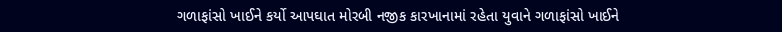ગળાફાંસો ખાઈને કર્યો આપઘાત મોરબી નજીક કારખાનામાં રહેતા યુવાને ગળાફાંસો ખાઈને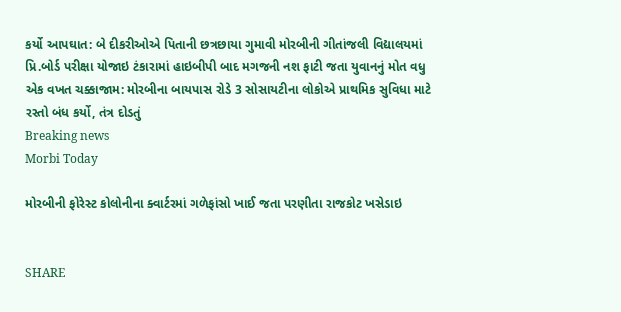કર્યો આપઘાત: બે દીકરીઓએ પિતાની છત્રછાયા ગુમાવી મોરબીની ગીતાંજલી વિદ્યાલયમાં પ્રિ.બોર્ડ પરીક્ષા યોજાઇ ટંકારામાં હાઇબીપી બાદ મગજની નશ ફાટી જતા યુવાનનું મોત વધુ એક વખત ચક્કાજામ: મોરબીના બાયપાસ રોડે 3 સોસાયટીના લોકોએ પ્રાથમિક સુવિધા માટે રસ્તો બંધ કર્યો, તંત્ર દોડતું
Breaking news
Morbi Today

મોરબીની ફોરેસ્ટ કોલોનીના ક્વાર્ટરમાં ગળેફાંસો ખાઈ જતા પરણીતા રાજકોટ ખસેડાઇ


SHARE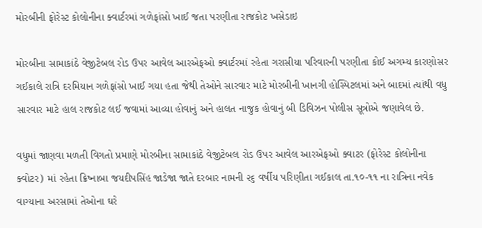મોરબીની ફોરેસ્ટ કોલોનીના ક્વાર્ટરમાં ગળેફાંસો ખાઈ જતા પરણીતા રાજકોટ ખસેડાઇ

મોરબીના સામાકાંઠે વેજીટેબલ રોડ ઉપર આવેલ આરએફઓ ક્વાર્ટરમાં રહેતા ગરાસીયા પરિવારની પરણીતા કોઈ અગમ્ય કારણોસર ગઈકાલે રાત્રિ દરમિયાન ગળેફાંસો ખાઈ ગયા હતા જેથી તેઓને સારવાર માટે મોરબીની ખાનગી હોસ્પિટલમાં અને બાદમાં ત્યાંથી વધુ સારવાર માટે હાલ રાજકોટ લઈ જવામાં આવ્યા હોવાનું અને હાલત નાજુક હોવાનું બી ડિવિઝન પોલીસ સૂત્રોએ જણાવેલ છે.

વધુમાં જાણવા મળતી વિગતો પ્રમાણે મોરબીના સામાકાંઠે વેજીટેબલ રોડ ઉપર આવેલ આરએફઓ ક્વાટર (ફોરેસ્ટ કોલોનીના ક્વોટર) માં રહેતા ક્રિષ્નાબા જયદીપસિંહ જાડેજા જાતે દરબાર નામની ૨૬ વર્ષીય પરિણીતા ગઈકાલ તા.૧૦-૧૧ ના રાત્રિના નવેક વાગ્યાના અરસામાં તેઓના ઘરે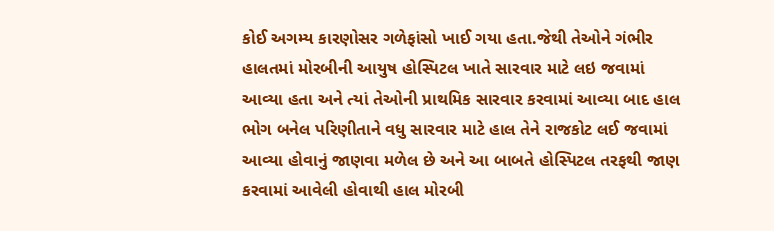કોઈ અગમ્ય કારણોસર ગળેફાંસો ખાઈ ગયા હતા.જેથી તેઓને ગંભીર હાલતમાં મોરબીની આયુષ હોસ્પિટલ ખાતે સારવાર માટે લઇ જવામાં આવ્યા હતા અને ત્યાં તેઓની પ્રાથમિક સારવાર કરવામાં આવ્યા બાદ હાલ ભોગ બનેલ પરિણીતાને વધુ સારવાર માટે હાલ તેને રાજકોટ લઈ જવામાં આવ્યા હોવાનું જાણવા મળેલ છે અને આ બાબતે હોસ્પિટલ તરફથી જાણ કરવામાં આવેલી હોવાથી હાલ મોરબી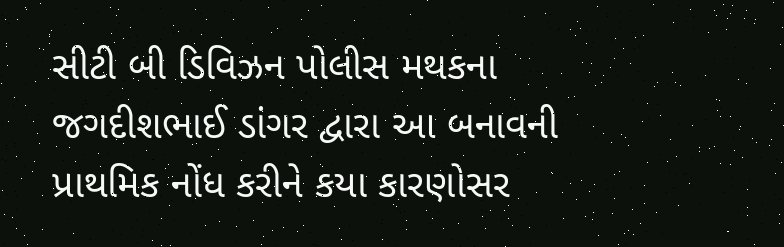સીટી બી ડિવિઝન પોલીસ મથકના જગદીશભાઈ ડાંગર દ્વારા આ બનાવની પ્રાથમિક નોંધ કરીને કયા કારણોસર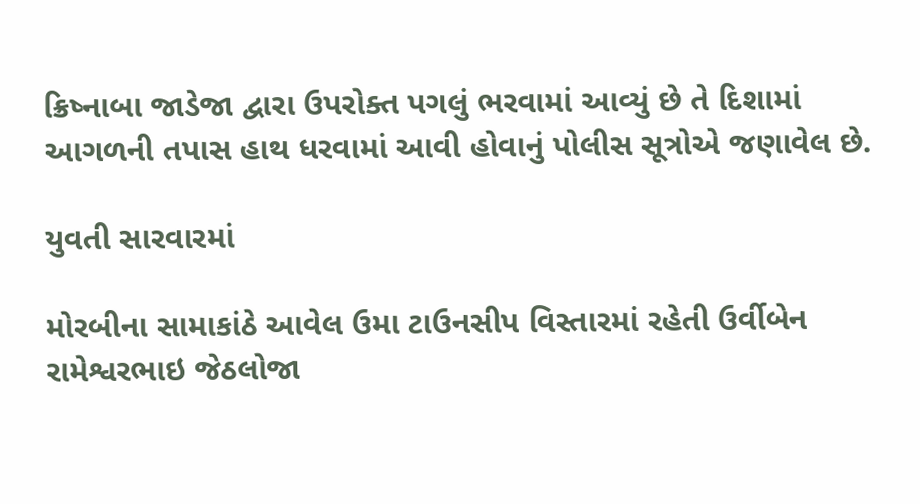ક્રિષ્નાબા જાડેજા દ્વારા ઉપરોક્ત પગલું ભરવામાં આવ્યું છે તે દિશામાં આગળની તપાસ હાથ ધરવામાં આવી હોવાનું પોલીસ સૂત્રોએ જણાવેલ છે.

યુવતી સારવારમાં

મોરબીના સામાકાંઠે આવેલ ઉમા ટાઉનસીપ વિસ્તારમાં રહેતી ઉર્વીબેન રામેશ્વરભાઇ જેઠલોજા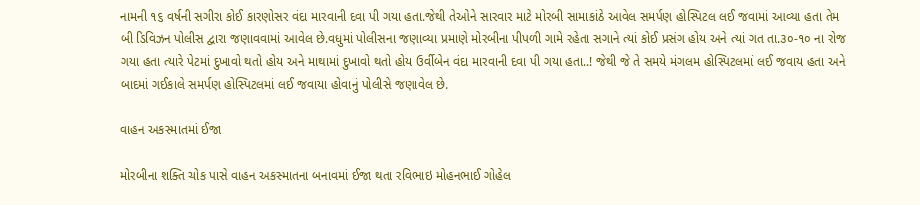નામની ૧૬ વર્ષની સગીરા કોઈ કારણોસર વંદા મારવાની દવા પી ગયા હતા.જેથી તેઓને સારવાર માટે મોરબી સામાકાંઠે આવેલ સમર્પણ હોસ્પિટલ લઈ જવામાં આવ્યા હતા તેમ બી ડિવિઝન પોલીસ દ્વારા જણાવવામાં આવેલ છે.વધુમાં પોલીસના જણાવ્યા પ્રમાણે મોરબીના પીપળી ગામે રહેતા સગાને ત્યાં કોઈ પ્રસંગ હોય અને ત્યાં ગત તા.૩૦-૧૦ ના રોજ ગયા હતા ત્યારે પેટમાં દુખાવો થતો હોય અને માથામાં દુખાવો થતો હોય ઉર્વીબેન વંદા મારવાની દવા પી ગયા હતા..! જેથી જે તે સમયે મંગલમ હોસ્પિટલમાં લઈ જવાય હતા અને બાદમાં ગઈકાલે સમર્પણ હોસ્પિટલમાં લઈ જવાયા હોવાનું પોલીસે જણાવેલ છે.

વાહન અકસ્માતમાં ઈજા

મોરબીના શક્તિ ચોક પાસે વાહન અકસ્માતના બનાવમાં ઈજા થતા રવિભાઇ મોહનભાઈ ગોહેલ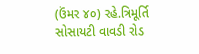(ઉંમર ૪૦) રહે.ત્રિમૂર્તિ સોસાયટી વાવડી રોડ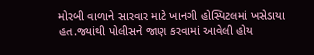મોરબી વાળાને સારવાર માટે ખાનગી હોસ્પિટલમાં ખસેડાયા હત.જ્યાંથી પોલીસને જાણ કરવામાં આવેલી હોય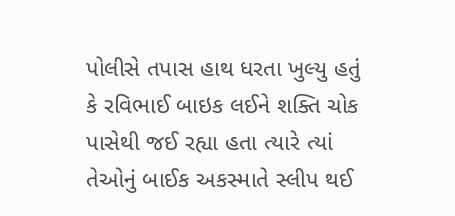પોલીસે તપાસ હાથ ધરતા ખુલ્યુ હતું કે રવિભાઈ બાઇક લઈને શક્તિ ચોક પાસેથી જઈ રહ્યા હતા ત્યારે ત્યાં તેઓનું બાઈક અકસ્માતે સ્લીપ થઈ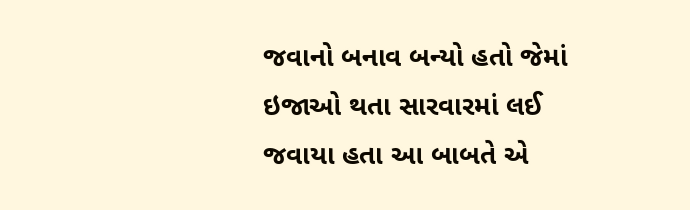જવાનો બનાવ બન્યો હતો જેમાં ઇજાઓ થતા સારવારમાં લઈ જવાયા હતા આ બાબતે એ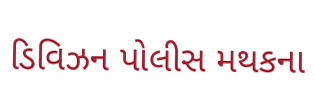ડિવિઝન પોલીસ મથકના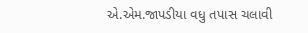એ.એમ.જાપડીયા વધુ તપાસ ચલાવી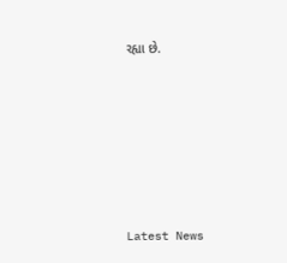રહ્યા છે.






Latest News